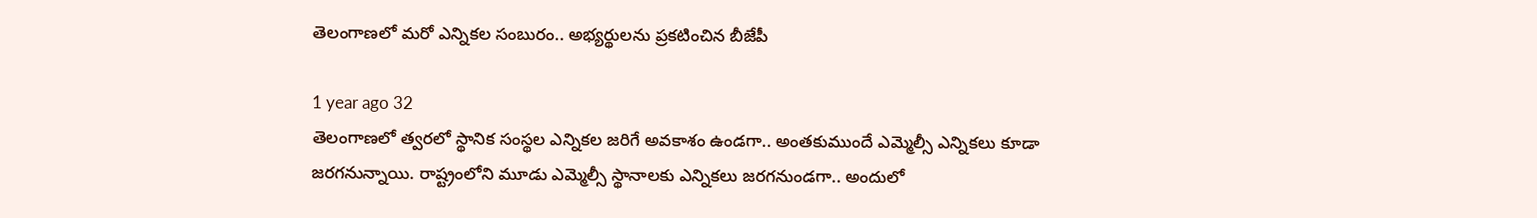తెలంగాణలో మరో ఎన్నికల సంబురం.. అభ్యర్థులను ప్రకటించిన బీజేపీ

1 year ago 32
తెలంగాణలో త్వరలో స్థానిక సంస్థల ఎన్నికల జరిగే అవకాశం ఉండగా.. అంతకుముందే ఎమ్మెల్సీ ఎన్నికలు కూడా జరగనున్నాయి. రాష్ట్రంలోని మూడు ఎమ్మెల్సీ స్థానాలకు ఎన్నికలు జరగనుండగా.. అందులో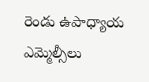రెండు ఉపాధ్యాయ ఎమ్మెల్సీలు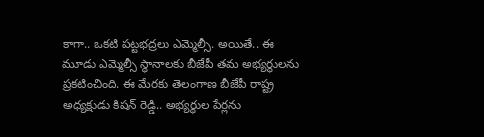కాగా.. ఒకటి పట్టభద్రలు ఎమ్మెల్సీ. అయితే.. ఈ మూడు ఎమ్మెల్సీ స్థానాలకు బీజేపీ తమ అభ్యర్థులను ప్రకటించింది. ఈ మేరకు తెలంగాణ బీజేపీ రాష్ట్ర అధ్యక్షుడు కిషన్ రెడ్డి.. అభ్యర్థుల పేర్లను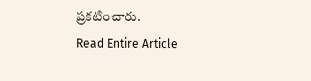ప్రకటించారు.
Read Entire Article